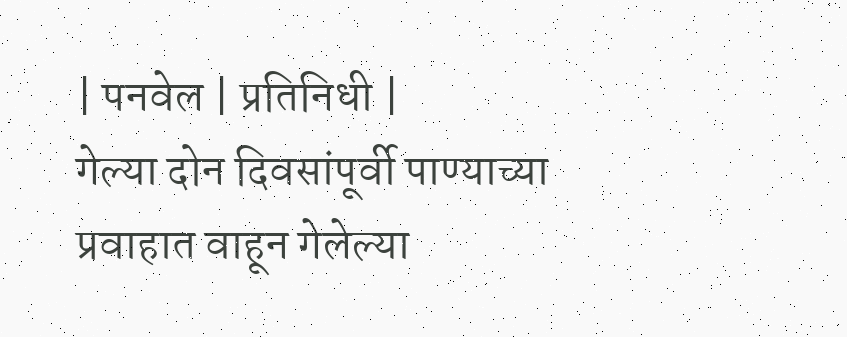| पनवेल | प्रतिनिधी |
गेल्या दोन दिवसांपूर्वी पाण्याच्या प्रवाहात वाहून गेलेल्या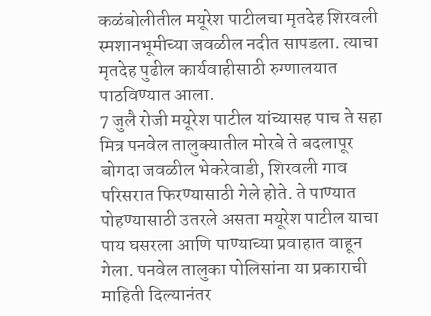कळंबोलीतील मयूरेश पाटीलचा मृतदेह शिरवली स्मशानभूमीच्या जवळील नदीत सापडला. त्याचा मृतदेह पुढील कार्यवाहीसाठी रुग्णालयात पाठविण्यात आला.
7 जुलै रोजी मयूरेश पाटील यांच्यासह पाच ते सहा मित्र पनवेल तालुक्यातील मोरबे ते बदलापूर बोगदा जवळील भेकरेवाडी, शिरवली गाव परिसरात फिरण्यासाठी गेले होते. ते पाण्यात पोहण्यासाठी उतरले असता मयूरेश पाटील याचा पाय घसरला आणि पाण्याच्या प्रवाहात वाहून गेला. पनवेल तालुका पोलिसांना या प्रकाराची माहिती दिल्यानंतर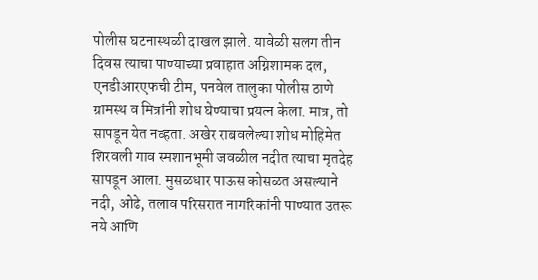पोलीस घटनास्थळी दाखल झाले. यावेळी सलग तीन दिवस त्याचा पाण्याच्या प्रवाहात अग्निशामक दल, एनडीआरएफची टीम, पनवेल तालुका पोलीस ठाणे ग्रामस्थ व मित्रांनी शोध घेण्याचा प्रयत्न केला. मात्र, तो सापडून येत नव्हता. अखेर राबवलेल्या शोध मोहिमेत शिरवली गाव स्मशानभूमी जवळील नदीत त्याचा मृतदेह सापडून आला. मुसळधार पाऊस कोसळत असल्याने नदी, ओढे, तलाव परिसरात नागरिकांनी पाण्यात उतरू नये आणि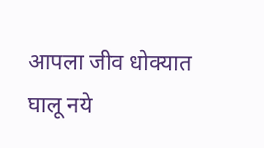आपला जीव धोक्यात घालू नये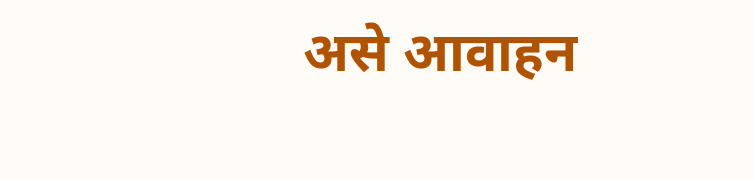असे आवाहन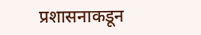प्रशासनाकडून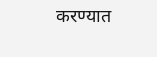करण्यात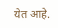येत आहे.